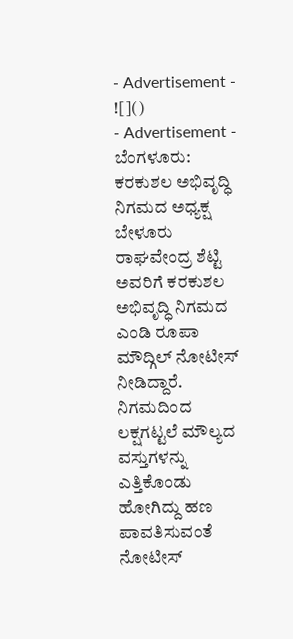- Advertisement -
![]()
- Advertisement -
ಬೆಂಗಳೂರು: ಕರಕುಶಲ ಅಭಿವೃದ್ಧಿ ನಿಗಮದ ಅಧ್ಯಕ್ಷ ಬೇಳೂರು ರಾಘವೇಂದ್ರ ಶೆಟ್ಟಿ ಅವರಿಗೆ ಕರಕುಶಲ ಅಭಿವೃದ್ಧಿ ನಿಗಮದ ಎಂಡಿ ರೂಪಾ ಮೌದ್ಗಿಲ್ ನೋಟೀಸ್ ನೀಡಿದ್ದಾರೆ.
ನಿಗಮದಿಂದ ಲಕ್ಷಗಟ್ಟಲೆ ಮೌಲ್ಯದ ವಸ್ತುಗಳನ್ನು ಎತ್ತಿಕೊಂಡು ಹೋಗಿದ್ದು ಹಣ ಪಾವತಿಸುವಂತೆ ನೋಟೀಸ್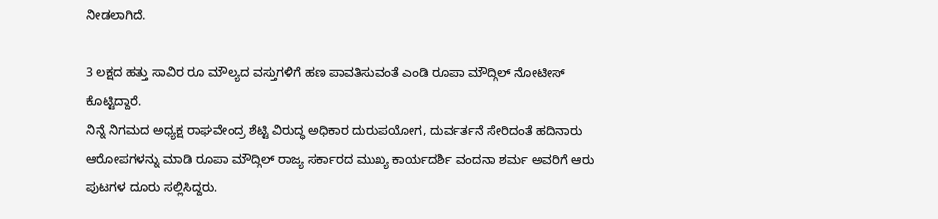ನೀಡಲಾಗಿದೆ.

3 ಲಕ್ಷದ ಹತ್ತು ಸಾವಿರ ರೂ ಮೌಲ್ಯದ ವಸ್ತುಗಳಿಗೆ ಹಣ ಪಾವತಿಸುವಂತೆ ಎಂಡಿ ರೂಪಾ ಮೌದ್ಗಿಲ್ ನೋಟೀಸ್ ಕೊಟ್ಟಿದ್ದಾರೆ.
ನಿನ್ನೆ ನಿಗಮದ ಅಧ್ಯಕ್ಷ ರಾಘವೇಂದ್ರ ಶೆಟ್ಟಿ ವಿರುದ್ಧ ಅಧಿಕಾರ ದುರುಪಯೋಗ, ದುರ್ವರ್ತನೆ ಸೇರಿದಂತೆ ಹದಿನಾರು ಆರೋಪಗಳನ್ನು ಮಾಡಿ ರೂಪಾ ಮೌದ್ಗಿಲ್ ರಾಜ್ಯ ಸರ್ಕಾರದ ಮುಖ್ಯ ಕಾರ್ಯದರ್ಶಿ ವಂದನಾ ಶರ್ಮ ಅವರಿಗೆ ಆರು ಪುಟಗಳ ದೂರು ಸಲ್ಲಿಸಿದ್ದರು.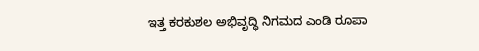ಇತ್ತ ಕರಕುಶಲ ಅಭಿವೃದ್ಧಿ ನಿಗಮದ ಎಂಡಿ ರೂಪಾ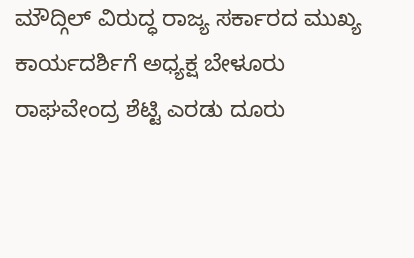ಮೌದ್ಗಿಲ್ ವಿರುದ್ಧ ರಾಜ್ಯ ಸರ್ಕಾರದ ಮುಖ್ಯ ಕಾರ್ಯದರ್ಶಿಗೆ ಅಧ್ಯಕ್ಷ ಬೇಳೂರು ರಾಘವೇಂದ್ರ ಶೆಟ್ಟಿ ಎರಡು ದೂರು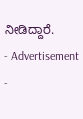ನೀಡಿದ್ದಾರೆ.
- Advertisement -